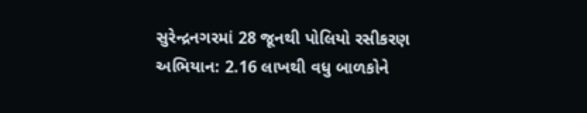સુરેન્દ્રનગરમાં 28 જૂનથી પોલિયો રસીકરણ અભિયાન: 2.16 લાખથી વધુ બાળકોને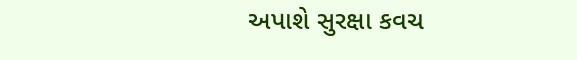અપાશે સુરક્ષા કવચ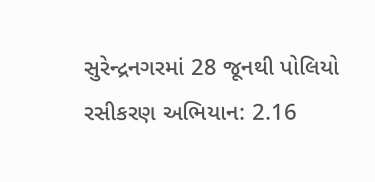સુરેન્દ્રનગરમાં 28 જૂનથી પોલિયો રસીકરણ અભિયાન: 2.16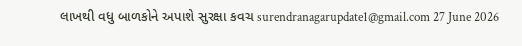લાખથી વધુ બાળકોને અપાશે સુરક્ષા કવચ surendranagarupdate1@gmail.com 27 June 2026